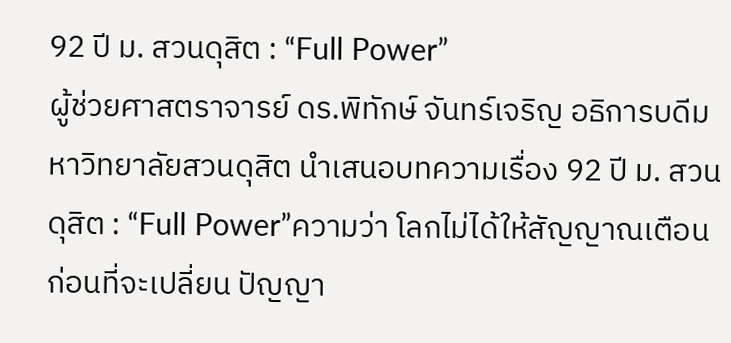92 ปี ม. สวนดุสิต : “Full Power”
ผู้ช่วยศาสตราจารย์ ดร.พิทักษ์ จันทร์เจริญ อธิการบดีมหาวิทยาลัยสวนดุสิต นำเสนอบทความเรื่อง 92 ปี ม. สวนดุสิต : “Full Power”ความว่า โลกไม่ได้ให้สัญญาณเตือนก่อนที่จะเปลี่ยน ปัญญา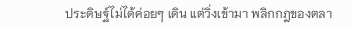ประดิษฐ์ไม่ได้ค่อยๆ เดิน แต่วิ่งเข้ามา พลิกกฎของตลา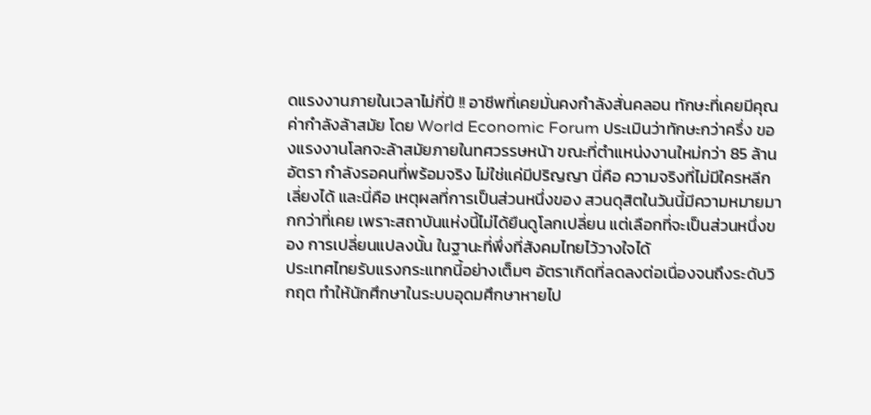ดแรงงานภายในเวลาไม่กี่ปี !! อาชีพที่เคยมั่นคงกำลังสั่นคลอน ทักษะที่เคยมีคุณค่ากำลังล้าสมัย โดย World Economic Forum ประเมินว่าทักษะกว่าครึ่ง ของแรงงานโลกจะล้าสมัยภายในทศวรรษหน้า ขณะที่ตำแหน่งงานใหม่กว่า 85 ล้านอัตรา กำลังรอคนที่พร้อมจริง ไม่ใช่แค่มีปริญญา นี่คือ ความจริงที่ไม่มีใครหลีกเลี่ยงได้ และนี่คือ เหตุผลที่การเป็นส่วนหนึ่งของ สวนดุสิตในวันนี้มีความหมายมากกว่าที่เคย เพราะสถาบันแห่งนี้ไม่ได้ยืนดูโลกเปลี่ยน แต่เลือกที่จะเป็นส่วนหนึ่งของ การเปลี่ยนแปลงนั้น ในฐานะที่พึ่งที่สังคมไทยไว้วางใจได้
ประเทศไทยรับแรงกระแทกนี้อย่างเต็มๆ อัตราเกิดที่ลดลงต่อเนื่องจนถึงระดับวิกฤต ทำให้นักศึกษาในระบบอุดมศึกษาหายไป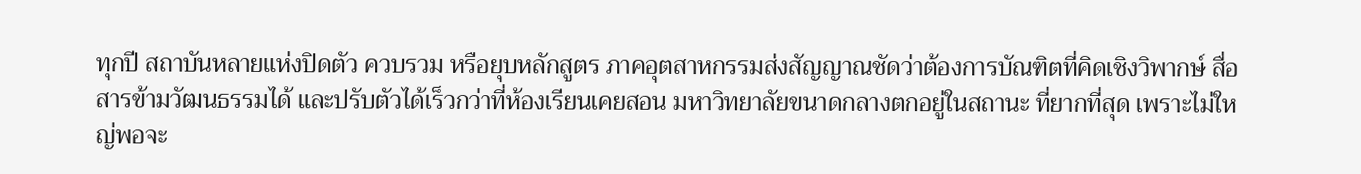ทุกปี สถาบันหลายแห่งปิดตัว ควบรวม หรือยุบหลักสูตร ภาคอุตสาหกรรมส่งสัญญาณชัดว่าต้องการบัณฑิตที่คิดเชิงวิพากษ์ สื่อสารข้ามวัฒนธรรมได้ และปรับตัวได้เร็วกว่าที่ห้องเรียนเคยสอน มหาวิทยาลัยขนาดกลางตกอยู่ในสถานะ ที่ยากที่สุด เพราะไม่ใหญ่พอจะ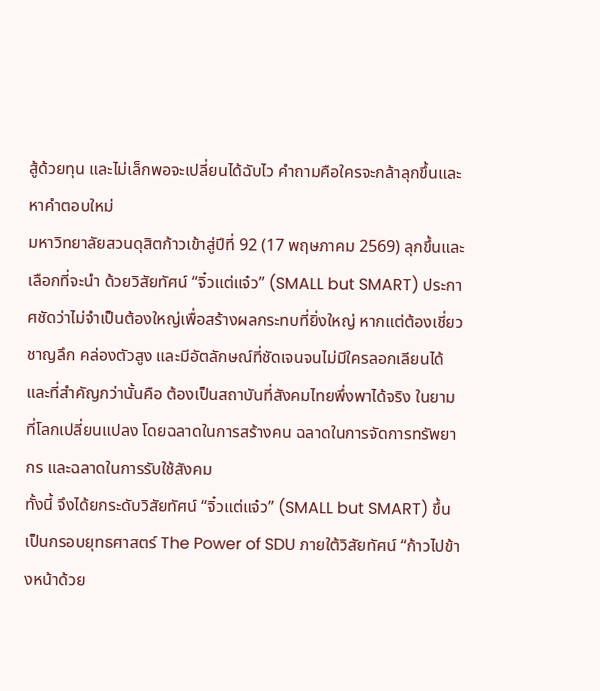สู้ด้วยทุน และไม่เล็กพอจะเปลี่ยนได้ฉับไว คำถามคือใครจะกล้าลุกขึ้นและหาคำตอบใหม่
มหาวิทยาลัยสวนดุสิตก้าวเข้าสู่ปีที่ 92 (17 พฤษภาคม 2569) ลุกขึ้นและเลือกที่จะนำ ด้วยวิสัยทัศน์ “จิ๋วแต่แจ๋ว” (SMALL but SMART) ประกาศชัดว่าไม่จำเป็นต้องใหญ่เพื่อสร้างผลกระทบที่ยิ่งใหญ่ หากแต่ต้องเชี่ยวชาญลึก คล่องตัวสูง และมีอัตลักษณ์ที่ชัดเจนจนไม่มีใครลอกเลียนได้ และที่สำคัญกว่านั้นคือ ต้องเป็นสถาบันที่สังคมไทยพึ่งพาได้จริง ในยามที่โลกเปลี่ยนแปลง โดยฉลาดในการสร้างคน ฉลาดในการจัดการทรัพยากร และฉลาดในการรับใช้สังคม
ทั้งนี้ จึงได้ยกระดับวิสัยทัศน์ “จิ๋วแต่แจ๋ว” (SMALL but SMART) ขึ้นเป็นกรอบยุทธศาสตร์ The Power of SDU ภายใต้วิสัยทัศน์ “ก้าวไปข้างหน้าด้วย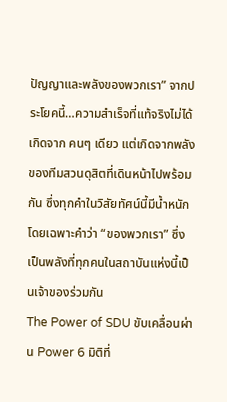ปัญญาและพลังของพวกเรา” จากประโยคนี้…ความสำเร็จที่แท้จริงไม่ได้เกิดจาก คนๆ เดียว แต่เกิดจากพลังของทีมสวนดุสิตที่เดินหน้าไปพร้อมกัน ซึ่งทุกคำในวิสัยทัศน์นี้มีน้ำหนัก โดยเฉพาะคำว่า “ของพวกเรา” ซึ่งเป็นพลังที่ทุกคนในสถาบันแห่งนี้เป็นเจ้าของร่วมกัน
The Power of SDU ขับเคลื่อนผ่าน Power 6 มิติที่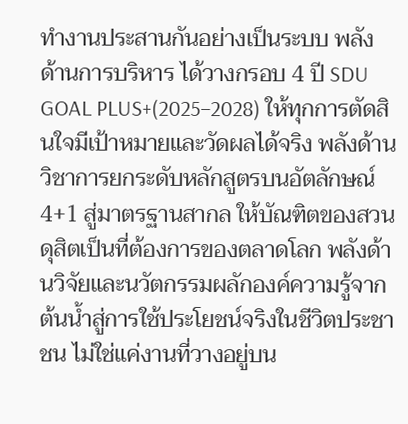ทำงานประสานกันอย่างเป็นระบบ พลังด้านการบริหาร ได้วางกรอบ 4 ปี SDU GOAL PLUS+(2025–2028) ให้ทุกการตัดสินใจมีเป้าหมายและวัดผลได้จริง พลังด้านวิชาการยกระดับหลักสูตรบนอัตลักษณ์ 4+1 สู่มาตรฐานสากล ให้บัณฑิตของสวนดุสิตเป็นที่ต้องการของตลาดโลก พลังด้านวิจัยและนวัตกรรมผลักองค์ความรู้จากต้นน้ำสู่การใช้ประโยชน์จริงในชีวิตประชาชน ไม่ใช่แค่งานที่วางอยู่บน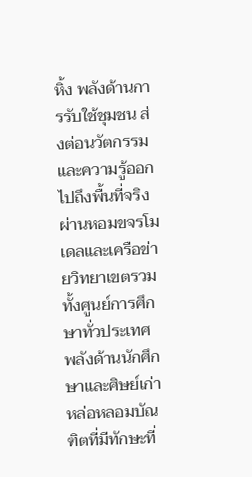หิ้ง พลังด้านการรับใช้ชุมชน ส่งต่อนวัตกรรมและความรู้ออกไปถึงพื้นที่จริง ผ่านหอมขจรโมเดลและเครือข่ายวิทยาเขตรวมทั้งศูนย์การศึกษาทั่วประเทศ พลังด้านนักศึกษาและศิษย์เก่าหล่อหลอมบัณฑิตที่มีทักษะที่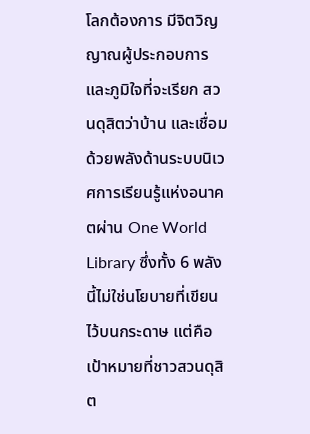โลกต้องการ มีจิตวิญญาณผู้ประกอบการ และภูมิใจที่จะเรียก สวนดุสิตว่าบ้าน และเชื่อมด้วยพลังด้านระบบนิเวศการเรียนรู้แห่งอนาคตผ่าน One World Library ซึ่งทั้ง 6 พลังนี้ไม่ใช่นโยบายที่เขียนไว้บนกระดาษ แต่คือ เป้าหมายที่ชาวสวนดุสิต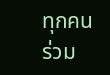ทุกคนร่วม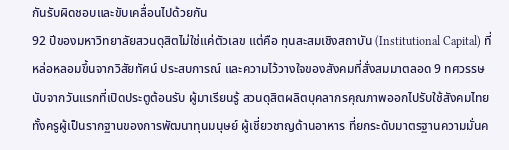กันรับผิดชอบและขับเคลื่อนไปด้วยกัน
92 ปีของมหาวิทยาลัยสวนดุสิตไม่ใช่แค่ตัวเลข แต่คือ ทุนสะสมเชิงสถาบัน (Institutional Capital) ที่หล่อหลอมขึ้นจากวิสัยทัศน์ ประสบการณ์ และความไว้วางใจของสังคมที่สั่งสมมาตลอด 9 ทศวรรษ นับจากวันแรกที่เปิดประตูต้อนรับ ผู้มาเรียนรู้ สวนดุสิตผลิตบุคลากรคุณภาพออกไปรับใช้สังคมไทย ทั้งครูผู้เป็นรากฐานของการพัฒนาทุนมนุษย์ ผู้เชี่ยวชาญด้านอาหาร ที่ยกระดับมาตรฐานความมั่นค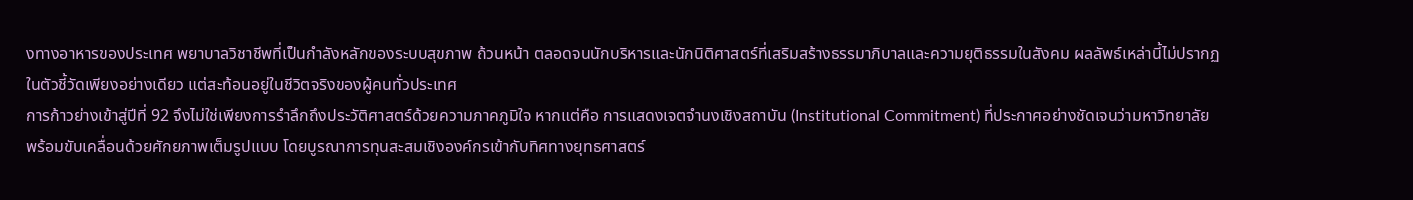งทางอาหารของประเทศ พยาบาลวิชาชีพที่เป็นกำลังหลักของระบบสุขภาพ ถ้วนหน้า ตลอดจนนักบริหารและนักนิติศาสตร์ที่เสริมสร้างธรรมาภิบาลและความยุติธรรมในสังคม ผลลัพธ์เหล่านี้ไม่ปรากฏในตัวชี้วัดเพียงอย่างเดียว แต่สะท้อนอยู่ในชีวิตจริงของผู้คนทั่วประเทศ
การก้าวย่างเข้าสู่ปีที่ 92 จึงไม่ใช่เพียงการรำลึกถึงประวัติศาสตร์ด้วยความภาคภูมิใจ หากแต่คือ การแสดงเจตจำนงเชิงสถาบัน (Institutional Commitment) ที่ประกาศอย่างชัดเจนว่ามหาวิทยาลัยพร้อมขับเคลื่อนด้วยศักยภาพเต็มรูปแบบ โดยบูรณาการทุนสะสมเชิงองค์กรเข้ากับทิศทางยุทธศาสตร์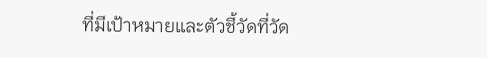ที่มีเป้าหมายและตัวชี้วัดที่วัด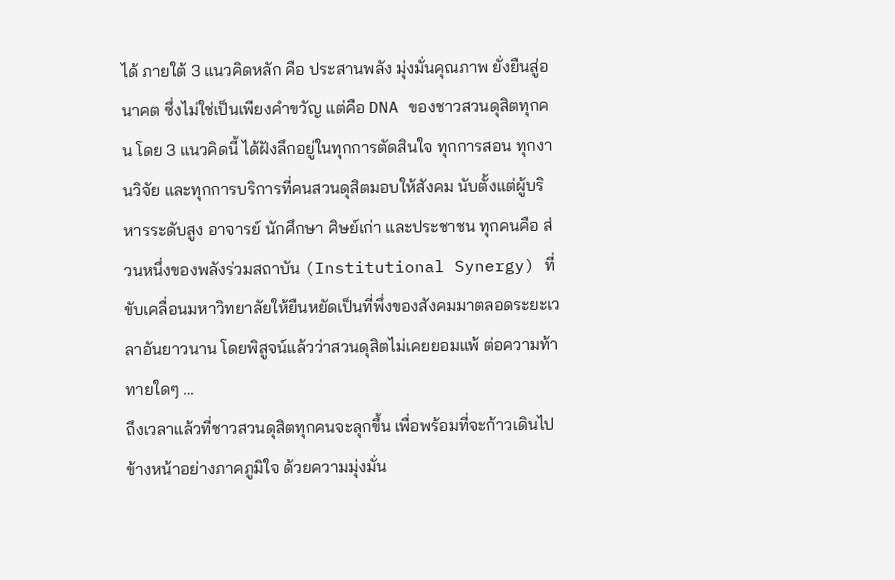ได้ ภายใต้ 3 แนวคิดหลัก คือ ประสานพลัง มุ่งมั่นคุณภาพ ยั่งยืนสู่อนาคต ซึ่งไม่ใช่เป็นเพียงคำขวัญ แต่คือ DNA ของชาวสวนดุสิตทุกคน โดย 3 แนวคิดนี้ ได้ฝังลึกอยู่ในทุกการตัดสินใจ ทุกการสอน ทุกงานวิจัย และทุกการบริการที่คนสวนดุสิตมอบให้สังคม นับตั้งแต่ผู้บริหารระดับสูง อาจารย์ นักศึกษา ศิษย์เก่า และประชาชน ทุกคนคือ ส่วนหนึ่งของพลังร่วมสถาบัน (Institutional Synergy) ที่ขับเคลื่อนมหาวิทยาลัยให้ยืนหยัดเป็นที่พึ่งของสังคมมาตลอดระยะเวลาอันยาวนาน โดยพิสูจน์แล้วว่าสวนดุสิตไม่เคยยอมแพ้ ต่อความท้าทายใดๆ …
ถึงเวลาแล้วที่ชาวสวนดุสิตทุกคนจะลุกขึ้น เพื่อพร้อมที่จะก้าวเดินไปข้างหน้าอย่างภาคภูมิใจ ด้วยความมุ่งมั่น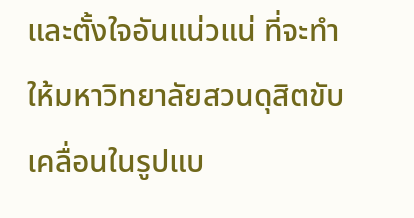และตั้งใจอันแน่วแน่ ที่จะทำให้มหาวิทยาลัยสวนดุสิตขับเคลื่อนในรูปแบ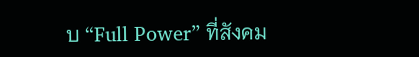บ “Full Power” ที่สังคม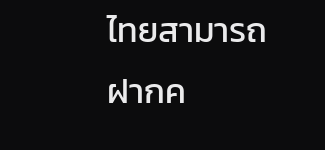ไทยสามารถฝากค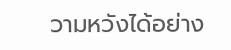วามหวังได้อย่าง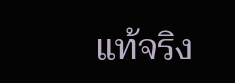แท้จริง